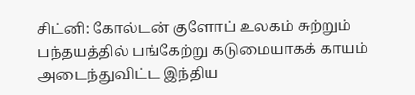சிட்னி: கோல்டன் குளோப் உலகம் சுற்றும் பந்தயத்தில் பங்கேற்று கடுமையாகக் காயம் அடைந்துவிட்ட இந்திய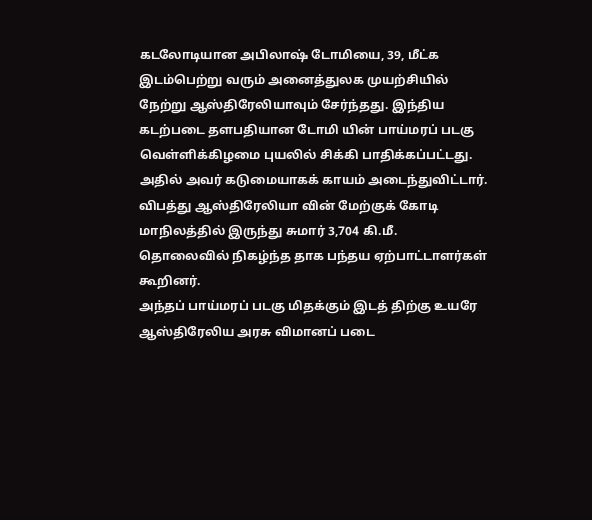கடலோடியான அபிலாஷ் டோமியை, 39, மீட்க இடம்பெற்று வரும் அனைத்துலக முயற்சியில் நேற்று ஆஸ்திரேலியாவும் சேர்ந்தது. இந்திய கடற்படை தளபதியான டோமி யின் பாய்மரப் படகு வெள்ளிக்கிழமை புயலில் சிக்கி பாதிக்கப்பட்டது. அதில் அவர் கடுமையாகக் காயம் அடைந்துவிட்டார். விபத்து ஆஸ்திரேலியா வின் மேற்குக் கோடி மாநிலத்தில் இருந்து சுமார் 3,704 கி.மீ. தொலைவில் நிகழ்ந்த தாக பந்தய ஏற்பாட்டாளர்கள் கூறினர்.
அந்தப் பாய்மரப் படகு மிதக்கும் இடத் திற்கு உயரே ஆஸ்திரேலிய அரசு விமானப் படை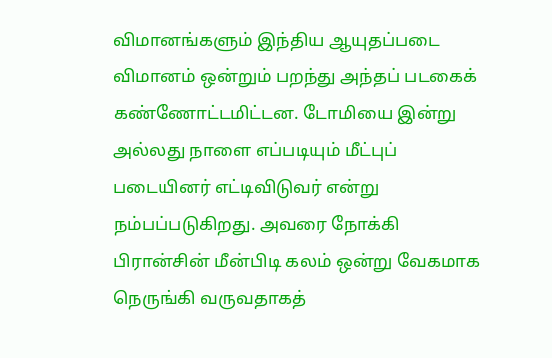விமானங்களும் இந்திய ஆயுதப்படை விமானம் ஒன்றும் பறந்து அந்தப் படகைக் கண்ணோட்டமிட்டன. டோமியை இன்று அல்லது நாளை எப்படியும் மீட்புப் படையினர் எட்டிவிடுவர் என்று நம்பப்படுகிறது. அவரை நோக்கி பிரான்சின் மீன்பிடி கலம் ஒன்று வேகமாக நெருங்கி வருவதாகத்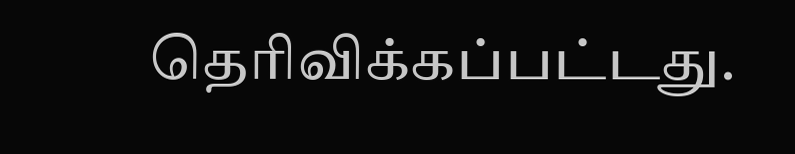தெரிவிக்கப்பட்டது.